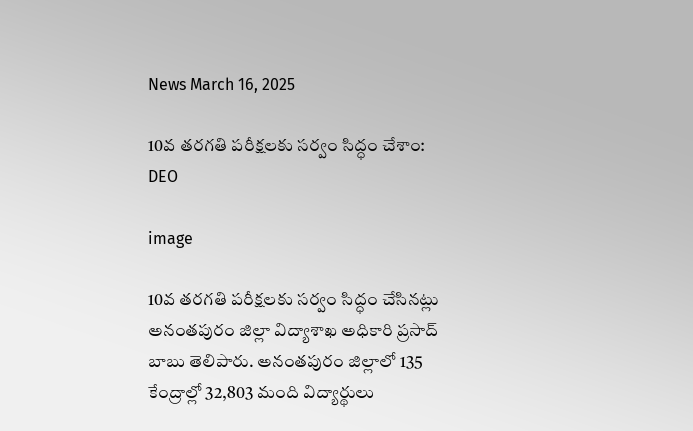News March 16, 2025

10వ తరగతి పరీక్షలకు సర్వం సిద్ధం చేశాం: DEO

image

10వ తరగతి పరీక్షలకు సర్వం సిద్ధం చేసినట్లు అనంతపురం జిల్లా విద్యాశాఖ అధికారి ప్రసాద్ బాబు తెలిపారు. అనంతపురం జిల్లాలో 135 కేంద్రాల్లో 32,803 మంది విద్యార్థులు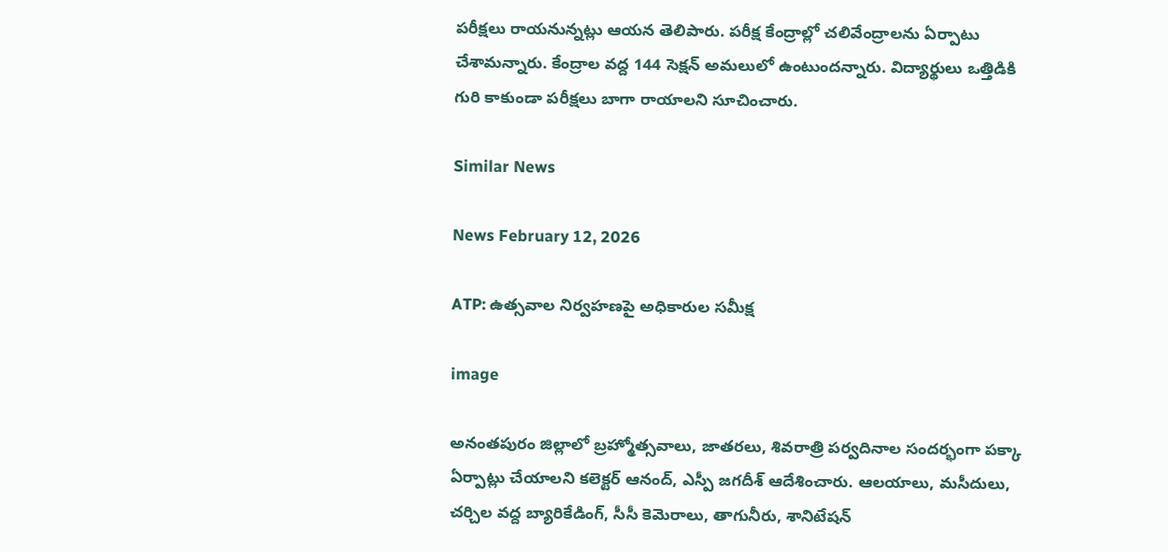పరీక్షలు రాయనున్నట్లు ఆయన తెలిపారు. పరీక్ష కేంద్రాల్లో చలివేంద్రాలను ఏర్పాటు చేశామన్నారు. కేంద్రాల వద్ద 144 సెక్షన్ అమలులో ఉంటుందన్నారు. విద్యార్థులు ఒత్తిడికి గురి కాకుండా పరీక్షలు బాగా రాయాలని సూచించారు.

Similar News

News February 12, 2026

ATP: ఉత్సవాల నిర్వహణపై అధికారుల సమీక్ష

image

అనంతపురం జిల్లాలో బ్రహ్మోత్సవాలు, జాతరలు, శివరాత్రి పర్వదినాల సందర్భంగా పక్కా ఏర్పాట్లు చేయాలని కలెక్టర్ ఆనంద్, ఎస్పీ జగదీశ్ ఆదేశించారు. ఆలయాలు, మసీదులు, చర్చిల వద్ద బ్యారికేడింగ్, సీసీ కెమెరాలు, తాగునీరు, శానిటేషన్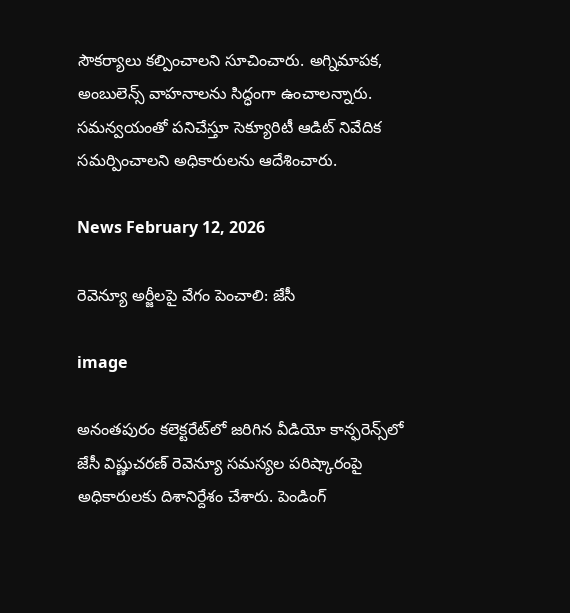సౌకర్యాలు కల్పించాలని సూచించారు. అగ్నిమాపక, అంబులెన్స్ వాహనాలను సిద్ధంగా ఉంచాలన్నారు. సమన్వయంతో పనిచేస్తూ సెక్యూరిటీ ఆడిట్ నివేదిక సమర్పించాలని అధికారులను ఆదేశించారు.

News February 12, 2026

రెవెన్యూ అర్జీలపై వేగం పెంచాలి: జేసీ

image

అనంతపురం కలెక్టరేట్‌లో జరిగిన వీడియో కాన్ఫరెన్స్‌లో జేసీ విష్ణుచరణ్ రెవెన్యూ సమస్యల పరిష్కారంపై అధికారులకు దిశానిర్దేశం చేశారు. పెండింగ్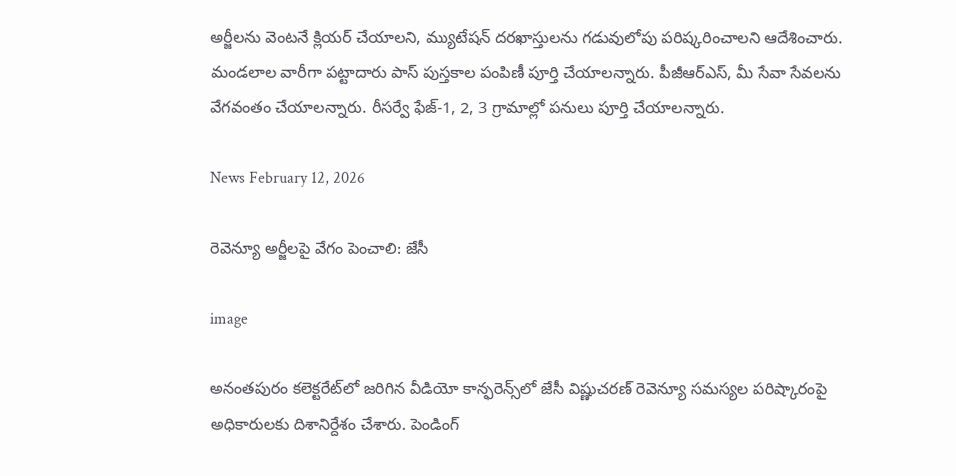అర్జీలను వెంటనే క్లియర్ చేయాలని, మ్యుటేషన్ దరఖాస్తులను గడువులోపు పరిష్కరించాలని ఆదేశించారు. మండలాల వారీగా పట్టాదారు పాస్ పుస్తకాల పంపిణీ పూర్తి చేయాలన్నారు. పీజీఆర్‌ఎస్, మీ సేవా సేవలను వేగవంతం చేయాలన్నారు. రీసర్వే ఫేజ్-1, 2, 3 గ్రామాల్లో పనులు పూర్తి చేయాలన్నారు.

News February 12, 2026

రెవెన్యూ అర్జీలపై వేగం పెంచాలి: జేసీ

image

అనంతపురం కలెక్టరేట్‌లో జరిగిన వీడియో కాన్ఫరెన్స్‌లో జేసీ విష్ణుచరణ్ రెవెన్యూ సమస్యల పరిష్కారంపై అధికారులకు దిశానిర్దేశం చేశారు. పెండింగ్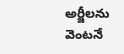అర్జీలను వెంటనే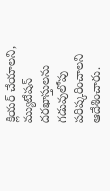క్లియర్ చేయాలని, మ్యుటేషన్ దరఖాస్తులను గడువులోపు పరిష్కరించాలని ఆదేశించారు.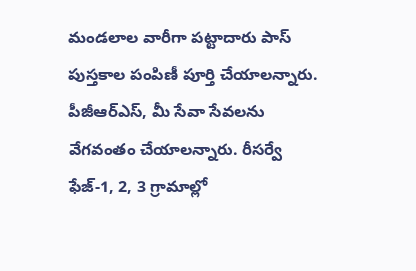మండలాల వారీగా పట్టాదారు పాస్ పుస్తకాల పంపిణీ పూర్తి చేయాలన్నారు. పీజీఆర్‌ఎస్, మీ సేవా సేవలను వేగవంతం చేయాలన్నారు. రీసర్వే ఫేజ్-1, 2, 3 గ్రామాల్లో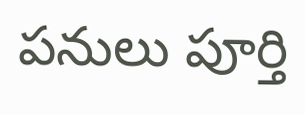పనులు పూర్తి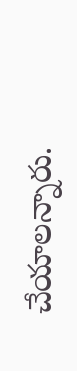చేయాలన్నారు.